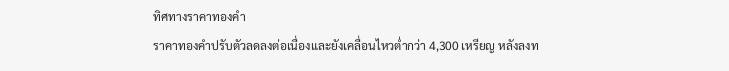ทิศทางราคาทองคำ
ราคาทองคำปรับตัวลดลงต่อเนื่องและยังเคลื่อนไหวต่ำกว่า 4,300 เหรียญ หลังลงท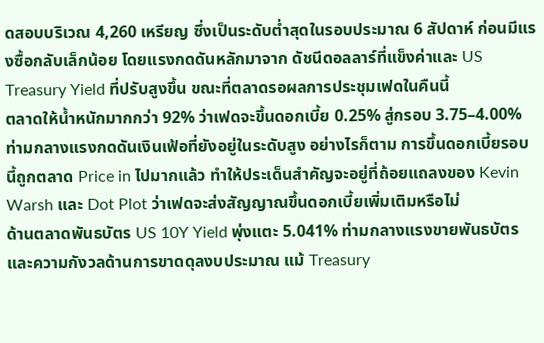ดสอบบริเวณ 4,260 เหรียญ ซึ่งเป็นระดับต่ำสุดในรอบประมาณ 6 สัปดาห์ ก่อนมีแรงซื้อกลับเล็กน้อย โดยแรงกดดันหลักมาจาก ดัชนีดอลลาร์ที่แข็งค่าและ US Treasury Yield ที่ปรับสูงขึ้น ขณะที่ตลาดรอผลการประชุมเฟดในคืนนี้
ตลาดให้น้ำหนักมากกว่า 92% ว่าเฟดจะขึ้นดอกเบี้ย 0.25% สู่กรอบ 3.75–4.00% ท่ามกลางแรงกดดันเงินเฟ้อที่ยังอยู่ในระดับสูง อย่างไรก็ตาม การขึ้นดอกเบี้ยรอบนี้ถูกตลาด Price in ไปมากแล้ว ทำให้ประเด็นสำคัญจะอยู่ที่ถ้อยแถลงของ Kevin Warsh และ Dot Plot ว่าเฟดจะส่งสัญญาณขึ้นดอกเบี้ยเพิ่มเติมหรือไม่
ด้านตลาดพันธบัตร US 10Y Yield พุ่งแตะ 5.041% ท่ามกลางแรงขายพันธบัตรและความกังวลด้านการขาดดุลงบประมาณ แม้ Treasury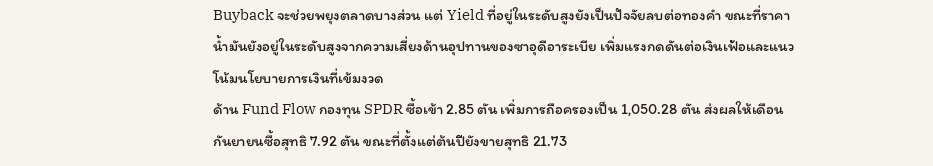Buyback จะช่วยพยุงตลาดบางส่วน แต่ Yield ที่อยู่ในระดับสูงยังเป็นปัจจัยลบต่อทองคำ ขณะที่ราคาน้ำมันยังอยู่ในระดับสูงจากความเสี่ยงด้านอุปทานของซาอุดีอาระเบีย เพิ่มแรงกดดันต่อเงินเฟ้อและแนวโน้มนโยบายการเงินที่เข้มงวด
ด้าน Fund Flow กองทุน SPDR ซื้อเข้า 2.85 ตัน เพิ่มการถือครองเป็น 1,050.28 ตัน ส่งผลให้เดือนกันยายนซื้อสุทธิ 7.92 ตัน ขณะที่ตั้งแต่ต้นปียังขายสุทธิ 21.73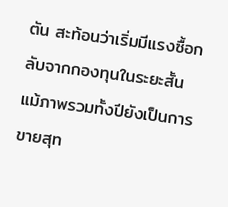ตัน สะท้อนว่าเริ่มมีแรงซื้อกลับจากกองทุนในระยะสั้น แม้ภาพรวมทั้งปียังเป็นการขายสุท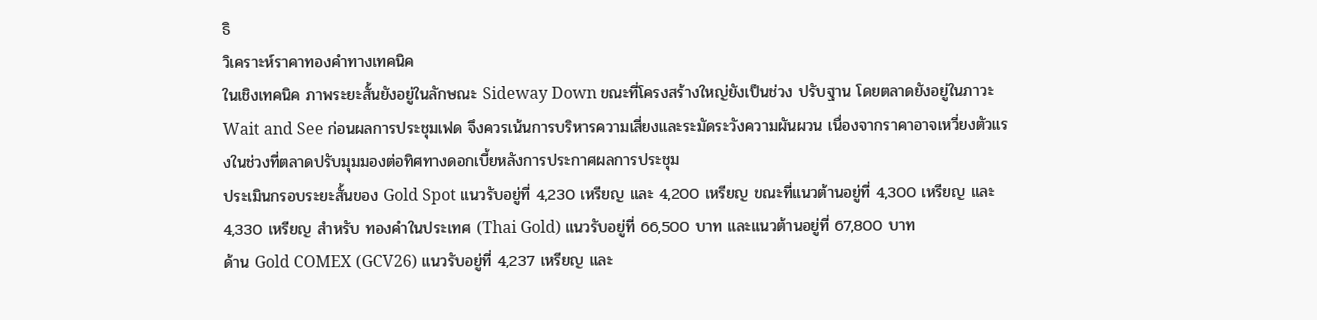ธิ
วิเคราะห์ราคาทองคำทางเทคนิค
ในเชิงเทคนิค ภาพระยะสั้นยังอยู่ในลักษณะ Sideway Down ขณะที่โครงสร้างใหญ่ยังเป็นช่วง ปรับฐาน โดยตลาดยังอยู่ในภาวะ Wait and See ก่อนผลการประชุมเฟด จึงควรเน้นการบริหารความเสี่ยงและระมัดระวังความผันผวน เนื่องจากราคาอาจเหวี่ยงตัวแรงในช่วงที่ตลาดปรับมุมมองต่อทิศทางดอกเบี้ยหลังการประกาศผลการประชุม
ประเมินกรอบระยะสั้นของ Gold Spot แนวรับอยู่ที่ 4,230 เหรียญ และ 4,200 เหรียญ ขณะที่แนวต้านอยู่ที่ 4,300 เหรียญ และ 4,330 เหรียญ สำหรับ ทองคำในประเทศ (Thai Gold) แนวรับอยู่ที่ 66,500 บาท และแนวต้านอยู่ที่ 67,800 บาท
ด้าน Gold COMEX (GCV26) แนวรับอยู่ที่ 4,237 เหรียญ และ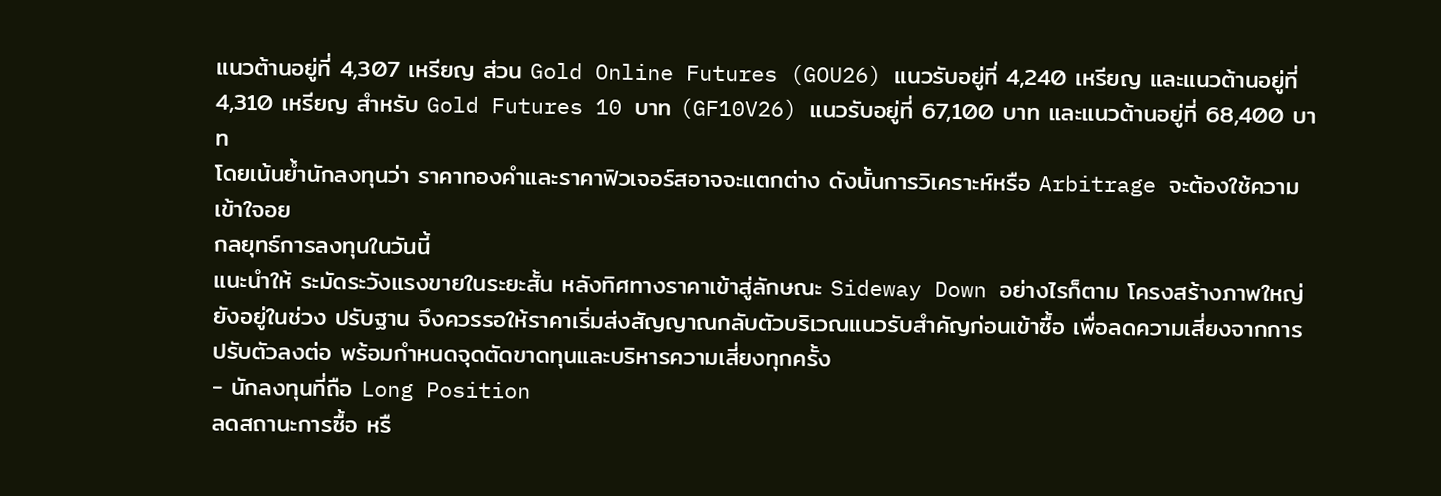แนวต้านอยู่ที่ 4,307 เหรียญ ส่วน Gold Online Futures (GOU26) แนวรับอยู่ที่ 4,240 เหรียญ และแนวต้านอยู่ที่ 4,310 เหรียญ สำหรับ Gold Futures 10 บาท (GF10V26) แนวรับอยู่ที่ 67,100 บาท และแนวต้านอยู่ที่ 68,400 บาท
โดยเน้นย้ำนักลงทุนว่า ราคาทองคำและราคาฟิวเจอร์สอาจจะแตกต่าง ดังนั้นการวิเคราะห์หรือ Arbitrage จะต้องใช้ความเข้าใจอย
กลยุทธ์การลงทุนในวันนี้
แนะนำให้ ระมัดระวังแรงขายในระยะสั้น หลังทิศทางราคาเข้าสู่ลักษณะ Sideway Down อย่างไรก็ตาม โครงสร้างภาพใหญ่ยังอยู่ในช่วง ปรับฐาน จึงควรรอให้ราคาเริ่มส่งสัญญาณกลับตัวบริเวณแนวรับสำคัญก่อนเข้าซื้อ เพื่อลดความเสี่ยงจากการปรับตัวลงต่อ พร้อมกำหนดจุดตัดขาดทุนและบริหารความเสี่ยงทุกครั้ง
- นักลงทุนที่ถือ Long Position
ลดสถานะการซื้อ หรื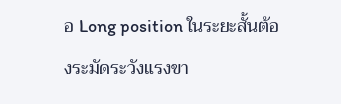อ Long position ในระยะสั้นต้องระมัดระวังแรงขา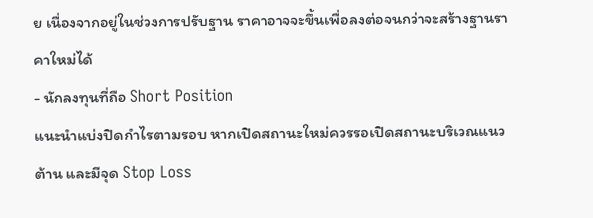ย เนื่องจากอยู่ในช่วงการปรับฐาน ราคาอาจจะขึ้นเพื่อลงต่อจนกว่าจะสร้างฐานราคาใหม่ได้
- นักลงทุนที่ถือ Short Position
แนะนำแบ่งปิดกำไรตามรอบ หากเปิดสถานะใหม่ควรรอเปิดสถานะบริเวณแนวต้าน และมีจุด Stop Loss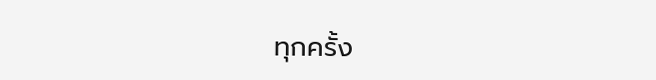ทุกครั้ง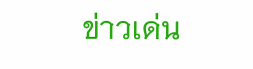ข่าวเด่น